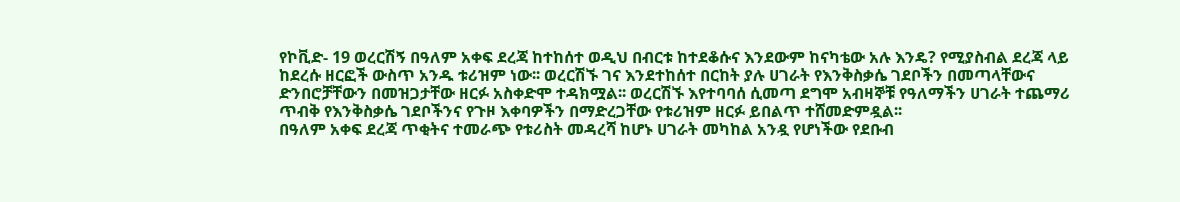የኮቪድ- 19 ወረርሽኝ በዓለም አቀፍ ደረጃ ከተከሰተ ወዲህ በብርቱ ከተደቆሱና እንደውም ከናካቴው አሉ እንዴ? የሚያስብል ደረጃ ላይ ከደረሱ ዘርፎች ውስጥ አንዱ ቱሪዝም ነው፡፡ ወረርሽኙ ገና እንደተከሰተ በርከት ያሉ ሀገራት የእንቅስቃሴ ገደቦችን በመጣላቸውና ድንበሮቻቸውን በመዝጋታቸው ዘርፉ አስቀድሞ ተዳክሟል፡፡ ወረርሽኙ እየተባባሰ ሲመጣ ደግሞ አብዛኞቹ የዓለማችን ሀገራት ተጨማሪ ጥብቅ የእንቅስቃሴ ገደቦችንና የጉዞ እቀባዎችን በማድረጋቸው የቱሪዝም ዘርፉ ይበልጥ ተሸመድምዷል፡፡
በዓለም አቀፍ ደረጃ ጥቂትና ተመራጭ የቱሪስት መዳረሻ ከሆኑ ሀገራት መካከል አንዷ የሆነችው የደቡብ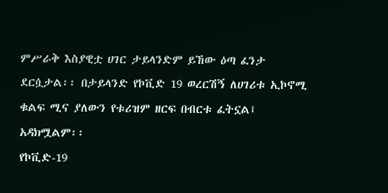ምሥራቅ እስያዊቷ ሀገር ታይላንድም ይኸው ዕጣ ፈንታ ደርሷታል፡፡ በታይላንድ የኮቪድ 19 ወረርሽኝ ለሀገሪቱ ኢኮኖሚ ቁልፍ ሚና ያለውን የቱሪዝም ዘርፍ በብርቱ ፈትኗል፤ አዳክሟልም፡፡
የኮቪድ-19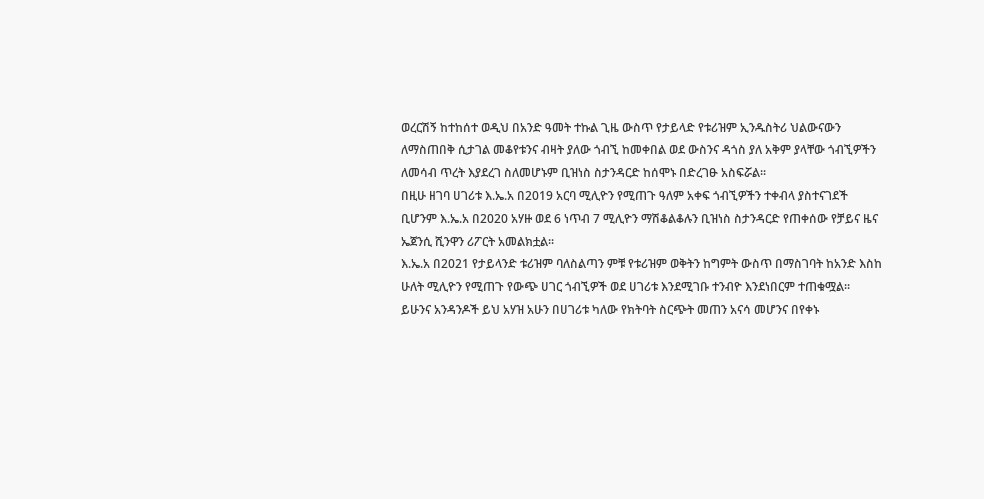ወረርሽኝ ከተከሰተ ወዲህ በአንድ ዓመት ተኩል ጊዜ ውስጥ የታይላድ የቱሪዝም ኢንዱስትሪ ህልውናውን ለማስጠበቅ ሲታገል መቆየቱንና ብዛት ያለው ጎብኚ ከመቀበል ወደ ውስንና ዳጎስ ያለ አቅም ያላቸው ጎብኚዎችን ለመሳብ ጥረት እያደረገ ስለመሆኑም ቢዝነስ ስታንዳርድ ከሰሞኑ በድረገፁ አስፍሯል፡፡
በዚሁ ዘገባ ሀገሪቱ እ.ኤ.አ በ2019 አርባ ሚሊዮን የሚጠጉ ዓለም አቀፍ ጎብኚዎችን ተቀብላ ያስተናገደች ቢሆንም እ.ኤ.አ በ2020 አሃዙ ወደ 6 ነጥብ 7 ሚሊዮን ማሽቆልቆሉን ቢዝነስ ስታንዳርድ የጠቀሰው የቻይና ዜና ኤጀንሲ ሺንዋን ሪፖርት አመልክቷል፡፡
እ.ኤ.አ በ2021 የታይላንድ ቱሪዝም ባለስልጣን ምቹ የቱሪዝም ወቅትን ከግምት ውስጥ በማስገባት ከአንድ እስከ ሁለት ሚሊዮን የሚጠጉ የውጭ ሀገር ጎብኚዎች ወደ ሀገሪቱ እንደሚገቡ ተንብዮ እንደነበርም ተጠቁሟል፡፡
ይሁንና አንዳንዶች ይህ አሃዝ አሁን በሀገሪቱ ካለው የክትባት ስርጭት መጠን አናሳ መሆንና በየቀኑ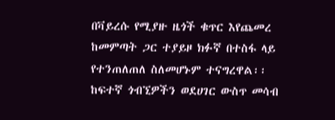በቫይረሱ የሚያዙ ዜጎች ቁጥር እየጨመረ ከመምጣት ጋር ተያይዞ ክፉኛ በተስፋ ላይ የተንጠለጠለ ስለመሆኑም ተናግረዋል፡፡
ከፍተኛ ጎብኚዎችን ወደሀገር ውስጥ መሳብ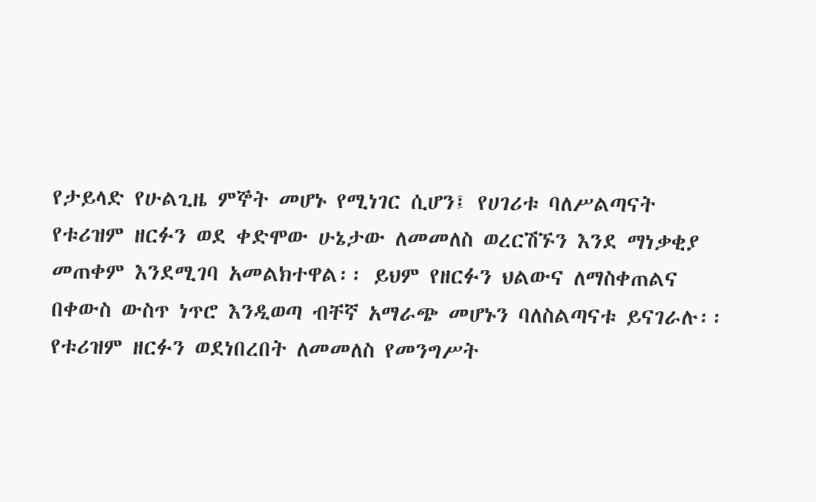የታይላድ የሁልጊዜ ምኞት መሆኑ የሚነገር ሲሆን፤ የሀገሪቱ ባለሥልጣናት የቱሪዝም ዘርፉን ወደ ቀድሞው ሁኔታው ለመመለስ ወረርሽኙን እንደ ማነቃቂያ መጠቀም እንደሚገባ አመልክተዋል፡፡ ይህም የዘርፉን ህልውና ለማስቀጠልና በቀውስ ውስጥ ነጥሮ እንዲወጣ ብቸኛ አማራጭ መሆኑን ባለስልጣናቱ ይናገራሉ፡፡
የቱሪዝም ዘርፉን ወደነበረበት ለመመለስ የመንግሥት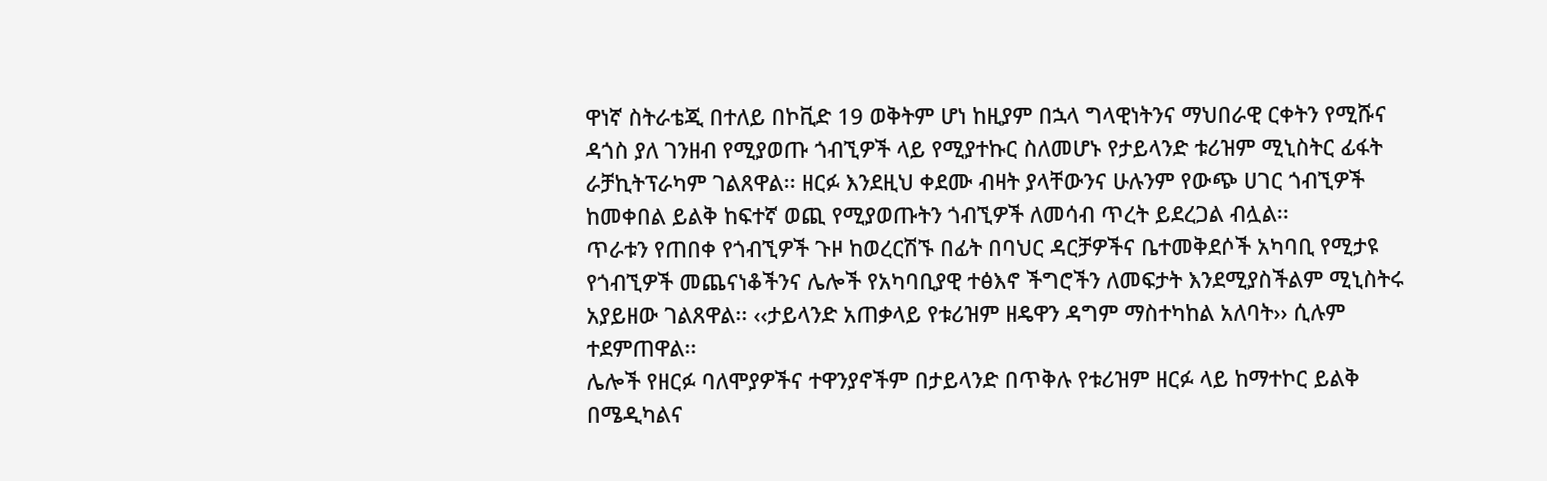ዋነኛ ስትራቴጂ በተለይ በኮቪድ 19 ወቅትም ሆነ ከዚያም በኋላ ግላዊነትንና ማህበራዊ ርቀትን የሚሹና ዳጎስ ያለ ገንዘብ የሚያወጡ ጎብኚዎች ላይ የሚያተኩር ስለመሆኑ የታይላንድ ቱሪዝም ሚኒስትር ፊፋት ራቻኪትፕራካም ገልጸዋል፡፡ ዘርፉ እንደዚህ ቀደሙ ብዛት ያላቸውንና ሁሉንም የውጭ ሀገር ጎብኚዎች ከመቀበል ይልቅ ከፍተኛ ወጪ የሚያወጡትን ጎብኚዎች ለመሳብ ጥረት ይደረጋል ብሏል፡፡
ጥራቱን የጠበቀ የጎብኚዎች ጉዞ ከወረርሽኙ በፊት በባህር ዳርቻዎችና ቤተመቅደሶች አካባቢ የሚታዩ የጎብኚዎች መጨናነቆችንና ሌሎች የአካባቢያዊ ተፅእኖ ችግሮችን ለመፍታት እንደሚያስችልም ሚኒስትሩ አያይዘው ገልጸዋል፡፡ ‹‹ታይላንድ አጠቃላይ የቱሪዝም ዘዴዋን ዳግም ማስተካከል አለባት›› ሲሉም ተደምጠዋል፡፡
ሌሎች የዘርፉ ባለሞያዎችና ተዋንያኖችም በታይላንድ በጥቅሉ የቱሪዝም ዘርፉ ላይ ከማተኮር ይልቅ በሜዲካልና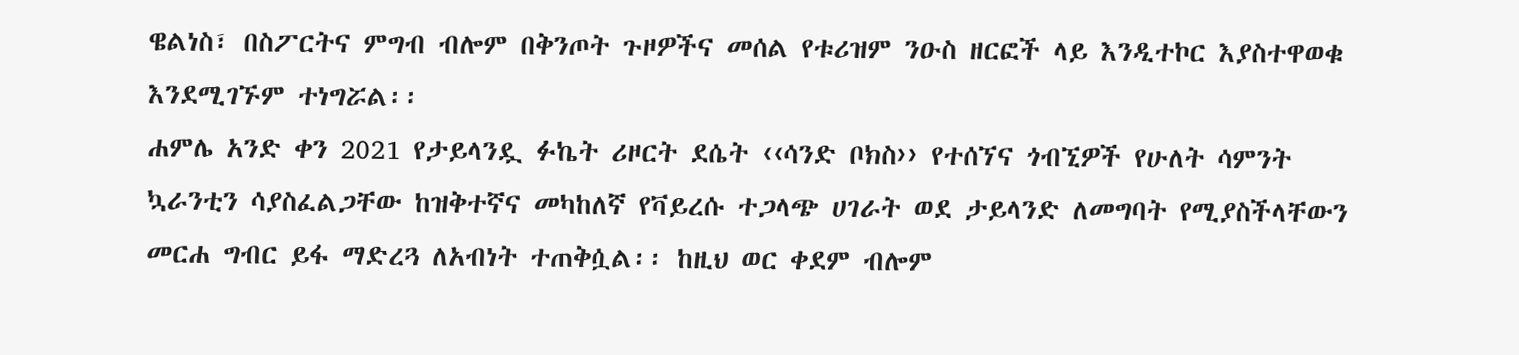ዌልነስ፣ በስፖርትና ምግብ ብሎም በቅንጦት ጉዞዎችና መሰል የቱሪዝም ንዑስ ዘርፎች ላይ እንዲተኮር እያስተዋወቁ እንደሚገኙም ተነግሯል፡፡
ሐምሌ አንድ ቀን 2021 የታይላንዷ ፉኬት ሪዞርት ደሴት ‹‹ሳንድ ቦክስ›› የተሰኘና ጎብኚዎች የሁለት ሳምንት ኳራንቲን ሳያስፈልጋቸው ከዝቅተኛና መካከለኛ የቫይረሱ ተጋላጭ ሀገራት ወደ ታይላንድ ለመግባት የሚያስችላቸውን መርሐ ግብር ይፋ ማድረጓ ለአብነት ተጠቅሷል፡፡ ከዚህ ወር ቀደም ብሎም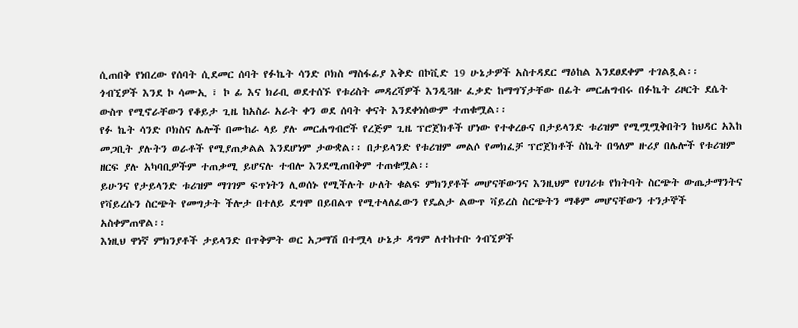ሲጠበቅ የነበረው የሰባት ሲደመር ሰባት የፉኬት ሳንድ ቦክስ ማስፋፊያ እቅድ በኮቪድ 19 ሁኔታዎች አስተዳደር ማዕከል እንደፀደቀም ተገልጿል፡፡
ጎብኚዎች እንደ ኮ ሳሙኢ ፣ ኮ ፊ እና ክራቢ ወደተሰኙ የቱሪስት መዳረሻዎች እንዲጓዙ ፈቃድ ከማግኘታቸው በፊት መርሐግብሩ በፉኬት ሪዞርት ደሴት ውስጥ የሚኖራቸውን የቆይታ ጊዜ ከአስራ አራት ቀን ወደ ሰባት ቀናት እንደቀነሰውም ተጠቁሟል፡፡
የፉ ኬት ሳንድ ቦክስና ሌሎች በሙከራ ላይ ያሉ መርሐግብሮች የረጅም ጊዜ ፕሮጀክቶች ሆነው የተቀረፁና በታይላንድ ቱሪዝም የሚሟሟቅበትን ከህዳር አእከ መጋቢት ያሉትን ወራቶች የሚያጠቃልል እንደሆነም ታውቋል፡፡ በታይላንድ የቱሪዝም መልሶ የመክፈቻ ፕሮጀክቶች ስኬት በዓለም ዙሪያ በሌሎች የቱሪዝም ዘርፍ ያሉ አካባቢዎችም ተጠቃሚ ይሆናሉ ተብሎ እንደሚጠበቅም ተጠቁሟል፡፡
ይሁንና የታይላንድ ቱሪዝም ማገገም ፍጥነትን ሊወሰኑ የሚችሉት ሁለት ቁልፍ ምክንያቶች መሆናቸውንና እንዚህም የሀገሪቱ የክትባት ስርጭት ውጤታማንትና የቫይረሱን ስርጭት የመግታት ችሎታ በተለይ ደግሞ በይበልጥ የሚተላለፈውን የዴልታ ልውጥ ቫይረስ ስርጭትን ማቆም መሆናቸውን ተንታኞች አስቀምጠዋል፡፡
እነዚህ ዋነኛ ምክንያቶች ታይላንድ በጥቅምት ወር አጋማሽ በተሟላ ሁኔታ ዳግም ለተከተቡ ጎብኚዎች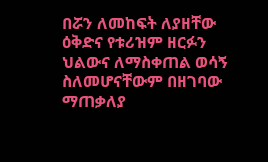በሯን ለመከፍት ለያዘቸው ዕቅድና የቱሪዝም ዘርፉን ህልውና ለማስቀጠል ወሳኝ ስለመሆናቸውም በዘገባው ማጠቃለያ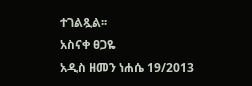ተገልጿል፡፡
አስናቀ ፀጋዬ
አዲስ ዘመን ነሐሴ 19/2013